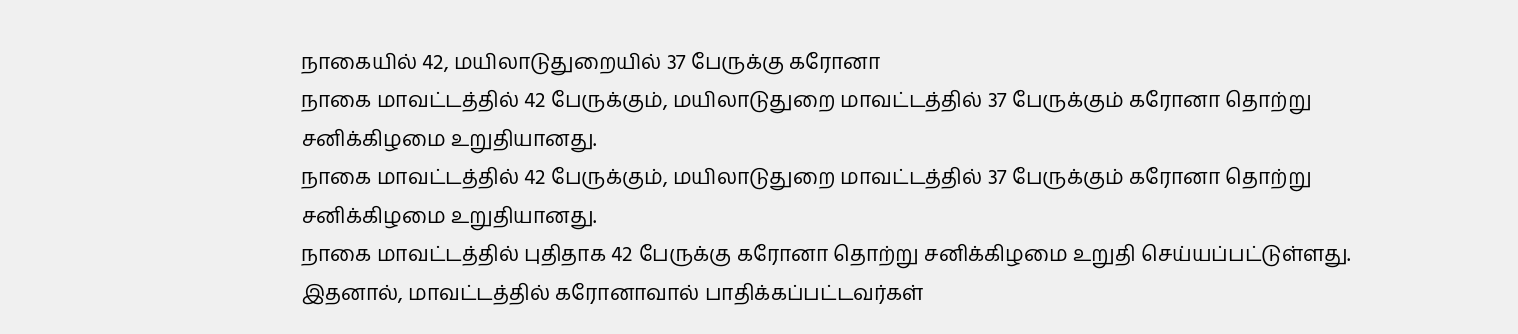நாகையில் 42, மயிலாடுதுறையில் 37 பேருக்கு கரோனா
நாகை மாவட்டத்தில் 42 பேருக்கும், மயிலாடுதுறை மாவட்டத்தில் 37 பேருக்கும் கரோனா தொற்று சனிக்கிழமை உறுதியானது.
நாகை மாவட்டத்தில் 42 பேருக்கும், மயிலாடுதுறை மாவட்டத்தில் 37 பேருக்கும் கரோனா தொற்று சனிக்கிழமை உறுதியானது.
நாகை மாவட்டத்தில் புதிதாக 42 பேருக்கு கரோனா தொற்று சனிக்கிழமை உறுதி செய்யப்பட்டுள்ளது. இதனால், மாவட்டத்தில் கரோனாவால் பாதிக்கப்பட்டவர்கள்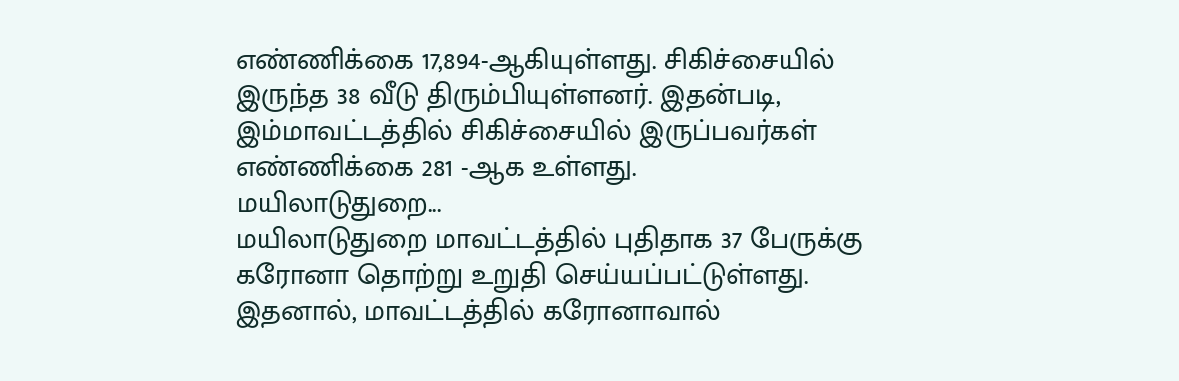எண்ணிக்கை 17,894-ஆகியுள்ளது. சிகிச்சையில் இருந்த 38 வீடு திரும்பியுள்ளனர். இதன்படி, இம்மாவட்டத்தில் சிகிச்சையில் இருப்பவர்கள் எண்ணிக்கை 281 -ஆக உள்ளது.
மயிலாடுதுறை...
மயிலாடுதுறை மாவட்டத்தில் புதிதாக 37 பேருக்கு கரோனா தொற்று உறுதி செய்யப்பட்டுள்ளது. இதனால், மாவட்டத்தில் கரோனாவால்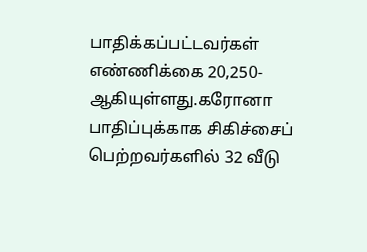பாதிக்கப்பட்டவர்கள் எண்ணிக்கை 20,250-ஆகியுள்ளது.கரோனா பாதிப்புக்காக சிகிச்சைப் பெற்றவர்களில் 32 வீடு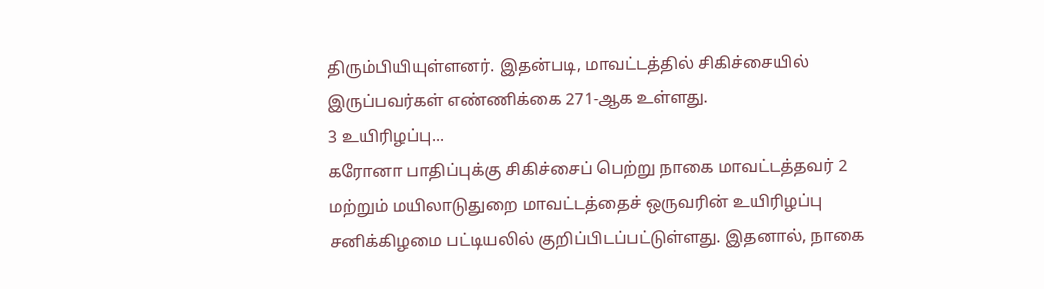திரும்பியியுள்ளனர். இதன்படி, மாவட்டத்தில் சிகிச்சையில் இருப்பவர்கள் எண்ணிக்கை 271-ஆக உள்ளது.
3 உயிரிழப்பு...
கரோனா பாதிப்புக்கு சிகிச்சைப் பெற்று நாகை மாவட்டத்தவர் 2 மற்றும் மயிலாடுதுறை மாவட்டத்தைச் ஒருவரின் உயிரிழப்பு சனிக்கிழமை பட்டியலில் குறிப்பிடப்பட்டுள்ளது. இதனால், நாகை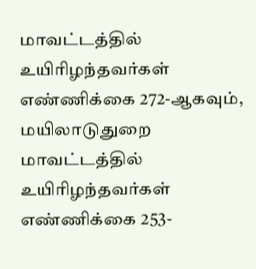மாவட்டத்தில் உயிரிழந்தவர்கள் எண்ணிக்கை 272-ஆகவும், மயிலாடுதுறை மாவட்டத்தில் உயிரிழந்தவர்கள் எண்ணிக்கை 253-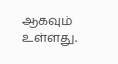ஆகவும் உள்ளது.